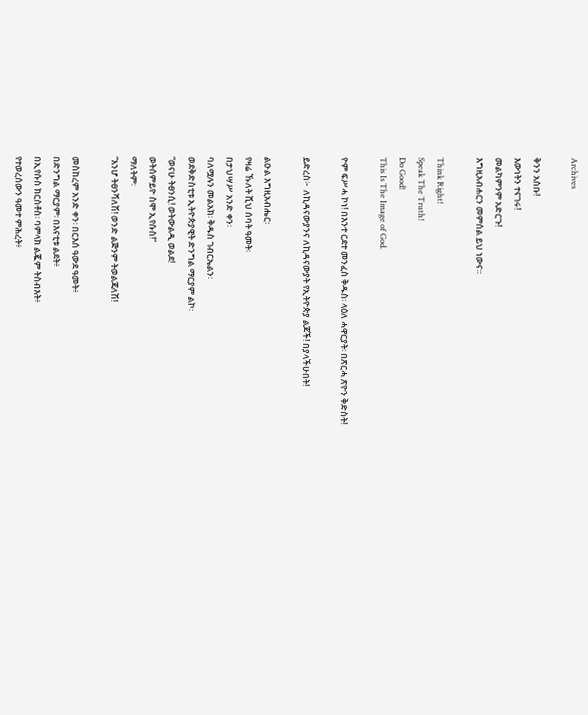Archives

ቅንን አስቡ!
እውነትን ተናገሩ!
መልካምንም አድርጉ!
እግዚአብሐርን መምሰል ይህ ነውና።

Think Right!
Speak The Truth!
Do Good!
This Is The Image of God.

ዮም ፍሥሓ ኮነ! በእንተ ርደተ መንፈስ ቅዱስ፡ ላዕለ ሓዋርያት፡ በጽርሓ ጽዮን ቅድስት!

ይድረስ፦  ለኪዳናውያንና ለኪዳናውያት የኢትዮጵያ ልጆች! በያላችሁበት!

ልዑል እግዚአብሔር፡
የዛሬ ኹለት ሺህ ሰባት ዓመት፡
በታህሣሥ አንድ ቀን፡
ባለሟሉን መልአክ፡ ቅዱስ ገብርኤልን፡
ወደቅድስቲቱ ኢትዮጵያዊት ድንግል ማርያም ልኮ፡
“ወናሁ ትፀንሲ! ወትውልዲ ወልደ!
ወትሰምይዮ ስሞ ኢየሱስ!”
ማለትም፡
“እንሆ ትፀንሻለሽ! ወንድ ልጅንም ትወልጃለሽ!

መስከረም አንድ ቀን፡ በርእሰ ዓውደ ዓመት፥
በድንግል ማርያም፡ በእናቲቱ ልደት፥
በኢየሱስ ክርስቶስ፡ ባምላክ ልጇም ትስብእት፥
የተወረሰውን ዓመተ ምሕረት፥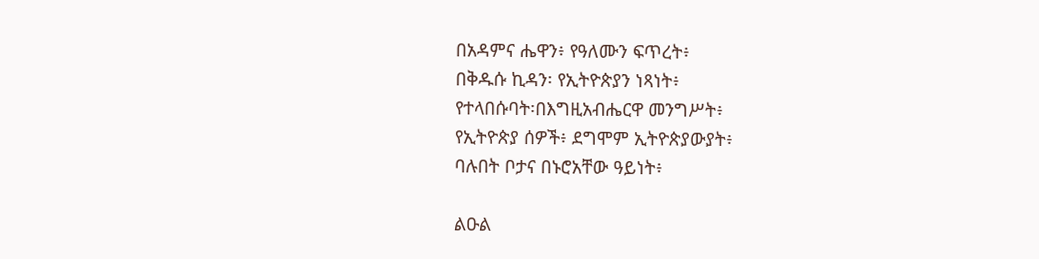በአዳምና ሔዋን፥ የዓለሙን ፍጥረት፥
በቅዱሱ ኪዳን፡ የኢትዮጵያን ነጻነት፥
የተላበሱባት፡በእግዚአብሔርዋ መንግሥት፥
የኢትዮጵያ ሰዎች፥ ደግሞም ኢትዮጵያውያት፥
ባሉበት ቦታና በኑሮአቸው ዓይነት፥

ልዑል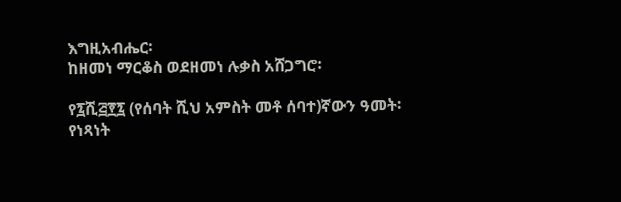እግዚአብሔር፡
ከዘመነ ማርቆስ ወደዘመነ ሉቃስ አሸጋግሮ፡

የ፯ሺ፭፻፯ (የሰባት ሺህ አምስት መቶ ሰባተ)ኛውን ዓመት፡
የነጻነት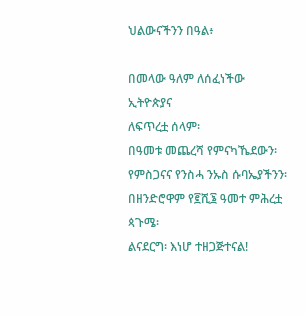ህልውናችንን በዓል፥

በመላው ዓለም ለሰፈነችው ኢትዮጵያና
ለፍጥረቷ ሰላም፡
በዓመቱ መጨረሻ የምናካኼደውን፡
የምስጋናና የንስሓ ንኡስ ሱባኤያችንን፡
በዘንድሮዋም የ፪ሺ፮ ዓመተ ምሕረቷ ጳጉሜ፡
ልናደርግ፡ እነሆ ተዘጋጅተናል!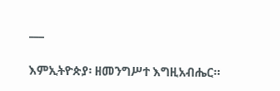___

እምኢትዮጵያ፡ ዘመንግሥተ እግዚአብሔር።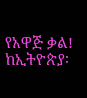የአዋጅ ቃል!
ከኢትዮጵያ፡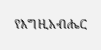የእግዚአብሔር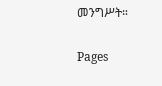መንግሥት።

Pages